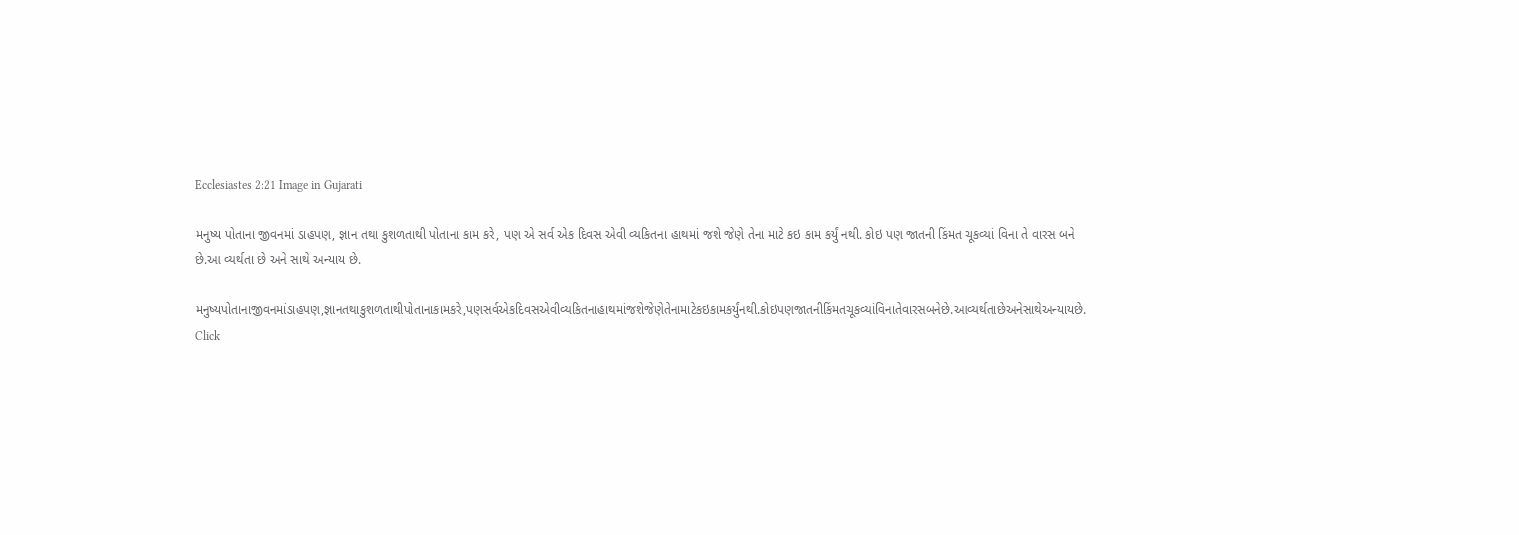Ecclesiastes 2:21 Image in Gujarati

મનુષ્ય પોતાના જીવનમાં ડાહપણ, જ્ઞાન તથા કુશળતાથી પોતાના કામ કરે, પણ એ સર્વ એક દિવસ એવી વ્યકિતના હાથમાં જશે જેણે તેના માટે કઇ કામ કર્યું નથી. કોઇ પણ જાતની કિંમત ચૂકવ્યાં વિના તે વારસ બને છે.આ વ્યર્થતા છે અને સાથે અન્યાય છે.

મનુષ્યપોતાનાજીવનમાંડાહપણ,જ્ઞાનતથાકુશળતાથીપોતાનાકામકરે,પણસર્વએકદિવસએવીવ્યકિતનાહાથમાંજશેજેણેતેનામાટેકઇકામકર્યુંનથી.કોઇપણજાતનીકિંમતચૂકવ્યાંવિનાતેવારસબનેછે.આવ્યર્થતાછેઅનેસાથેઅન્યાયછે.
Click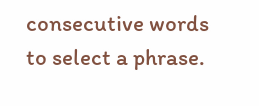consecutive words to select a phrase.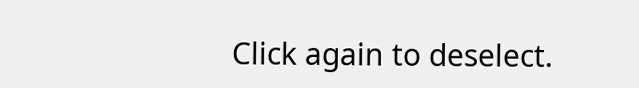Click again to deselect.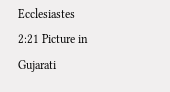Ecclesiastes 2:21 Picture in Gujarati